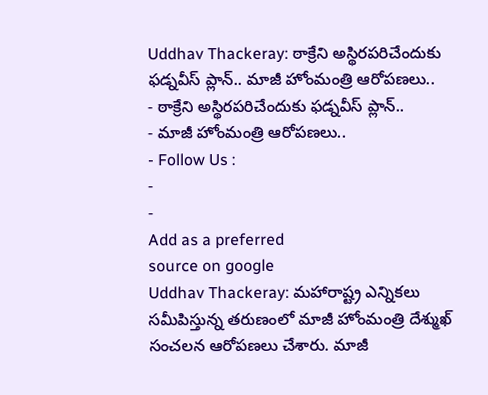Uddhav Thackeray: ఠాక్రేని అస్థిరపరిచేందుకు ఫడ్నవీస్ ప్లాన్.. మాజీ హోంమంత్రి ఆరోపణలు..
- ఠాక్రేని అస్థిరపరిచేందుకు ఫడ్నవీస్ ప్లాన్..
- మాజీ హోంమంత్రి ఆరోపణలు..
- Follow Us :
-
-
Add as a preferred
source on google
Uddhav Thackeray: మహారాష్ట్ర ఎన్నికలు సమీపిస్తున్న తరుణంలో మాజీ హోంమంత్రి దేశ్ముఖ్ సంచలన ఆరోపణలు చేశారు. మాజీ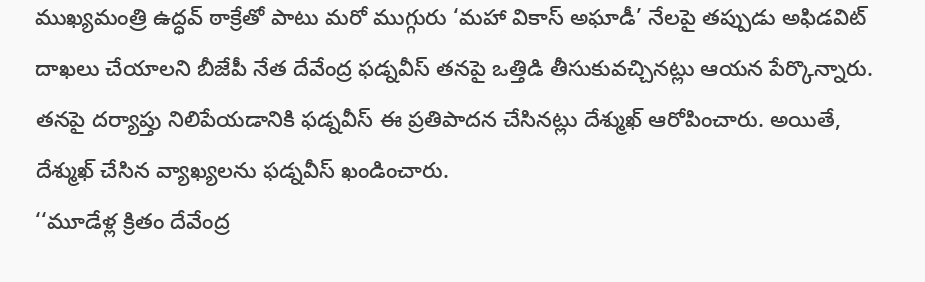ముఖ్యమంత్రి ఉద్ధవ్ ఠాక్రేతో పాటు మరో ముగ్గురు ‘మహా వికాస్ అఘాడీ’ నేలపై తప్పుడు అఫిడవిట్ దాఖలు చేయాలని బీజేపీ నేత దేవేంద్ర ఫడ్నవీస్ తనపై ఒత్తిడి తీసుకువచ్చినట్లు ఆయన పేర్కొన్నారు. తనపై దర్యాప్తు నిలిపేయడానికి ఫడ్నవీస్ ఈ ప్రతిపాదన చేసినట్లు దేశ్ముఖ్ ఆరోపించారు. అయితే, దేశ్ముఖ్ చేసిన వ్యాఖ్యలను ఫడ్నవీస్ ఖండించారు.
‘‘మూడేళ్ల క్రితం దేవేంద్ర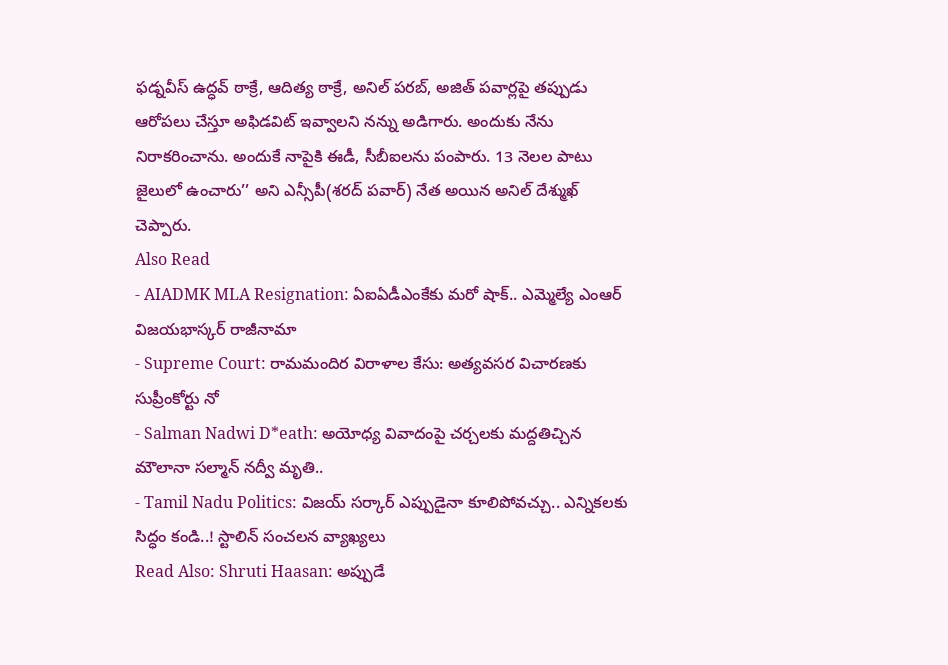ఫడ్నవీస్ ఉద్ధవ్ ఠాక్రే, ఆదిత్య ఠాక్రే, అనిల్ పరబ్, అజిత్ పవార్లపై తప్పుడు ఆరోపలు చేస్తూ అఫిడవిట్ ఇవ్వాలని నన్ను అడిగారు. అందుకు నేను నిరాకరించాను. అందుకే నాపైకి ఈడీ, సీబీఐలను పంపారు. 13 నెలల పాటు జైలులో ఉంచారు’’ అని ఎన్సీపీ(శరద్ పవార్) నేత అయిన అనిల్ దేశ్ముఖ్ చెప్పారు.
Also Read
- AIADMK MLA Resignation: ఏఐఏడీఎంకేకు మరో షాక్.. ఎమ్మెల్యే ఎంఆర్ విజయభాస్కర్ రాజీనామా
- Supreme Court: రామమందిర విరాళాల కేసు: అత్యవసర విచారణకు సుప్రీంకోర్టు నో
- Salman Nadwi D*eath: అయోధ్య వివాదంపై చర్చలకు మద్దతిచ్చిన మౌలానా సల్మాన్ నద్వీ మృతి..
- Tamil Nadu Politics: విజయ్ సర్కార్ ఎప్పుడైనా కూలిపోవచ్చు.. ఎన్నికలకు సిద్ధం కండి..! స్టాలిన్ సంచలన వ్యాఖ్యలు
Read Also: Shruti Haasan: అప్పుడే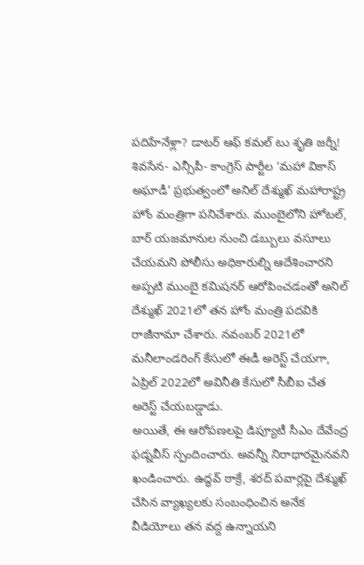పదిహేనేళ్లా? డాటర్ ఆఫ్ కమల్ టు శృతి జర్నీ!
శివసేన- ఎన్సీపీ- కాంగ్రెస్ పార్టీల ‘మహా వికాస్ అఘాడీ’ ప్రభుత్వంలో అనిల్ దేశ్ముఖ్ మహారాష్ట్ర హోం మంత్రిగా పనిచేశారు. ముంబైలోని హోటల్, బార్ యజమానుల నుంచి డబ్బులు వసూలు చేయమని పోలీసు అధికారుల్ని ఆదేశించారని అప్పటి ముంబై కమిషనర్ ఆరోపించడంతో అనిల్ దేశ్ముఖ్ 2021లో తన హోం మంత్రి పదవికి రాజీనామా చేశారు. నవంబర్ 2021లో మనీలాండరింగ్ కేసులో ఈడీ అరెస్ట్ చేయగా, ఏప్రిల్ 2022లో అవినీతి కేసులో సీబీఐ చేత అరెస్ట్ చేయబడ్డాడు.
అయితే, ఈ ఆరోపణలపై డిప్యూటీ సీఎం దేవేంద్ర ఫడ్నవీస్ స్పందించారు. అవన్నీ నిరాధారమైనవని ఖండించారు. ఉద్ధవ్ ఠాక్రే, శరద్ పవార్లపై దేశ్ముఖ్ చేసిన వ్యాఖ్యలకు సంబంధించిన అనేక వీడియోలు తన వద్ద ఉన్నాయని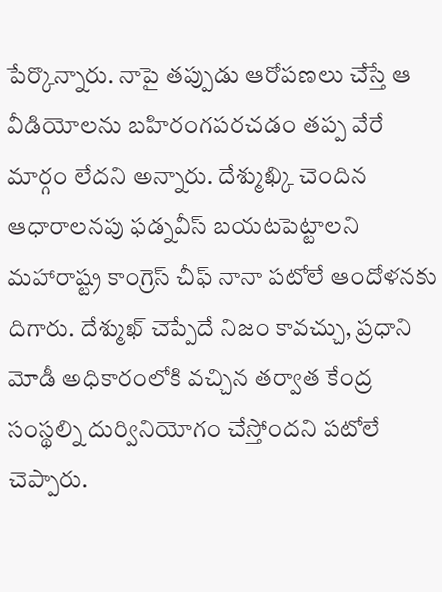పేర్కొన్నారు. నాపై తప్పుడు ఆరోపణలు చేస్తే ఆ వీడియోలను బహిరంగపరచడం తప్ప వేరే మార్గం లేదని అన్నారు. దేశ్ముఖ్కి చెందిన ఆధారాలనపు ఫడ్నవీస్ బయటపెట్టాలని మహారాష్ట్ర కాంగ్రెస్ చీఫ్ నానా పటోలే ఆందోళనకు దిగారు. దేశ్ముఖ్ చెప్పేదే నిజం కావచ్చు, ప్రధాని మోడీ అధికారంలోకి వచ్చిన తర్వాత కేంద్ర సంస్థల్ని దుర్వినియోగం చేస్తోందని పటోలే చెప్పారు.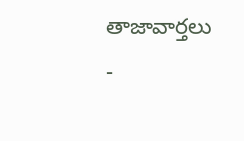తాజావార్తలు
-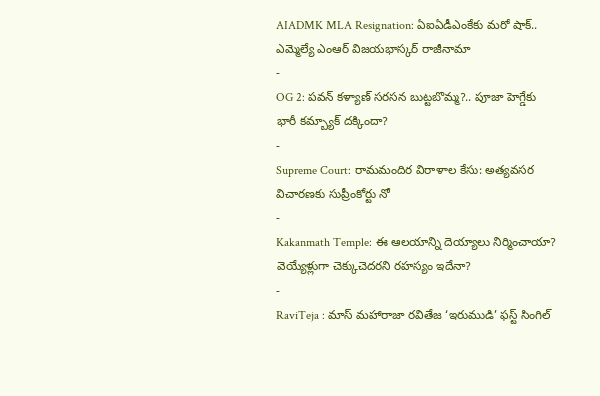AIADMK MLA Resignation: ఏఐఏడీఎంకేకు మరో షాక్.. ఎమ్మెల్యే ఎంఆర్ విజయభాస్కర్ రాజీనామా
-
OG 2: పవన్ కళ్యాణ్ సరసన బుట్టబొమ్మ?.. పూజా హెగ్డేకు భారీ కమ్బ్యాక్ దక్కిందా?
-
Supreme Court: రామమందిర విరాళాల కేసు: అత్యవసర విచారణకు సుప్రీంకోర్టు నో
-
Kakanmath Temple: ఈ ఆలయాన్ని దెయ్యాలు నిర్మించాయా? వెయ్యేళ్లుగా చెక్కుచెదరని రహస్యం ఇదేనా?
-
RaviTeja : మాస్ మహారాజా రవితేజ ‘ఇరుముడి’ ఫస్ట్ సింగిల్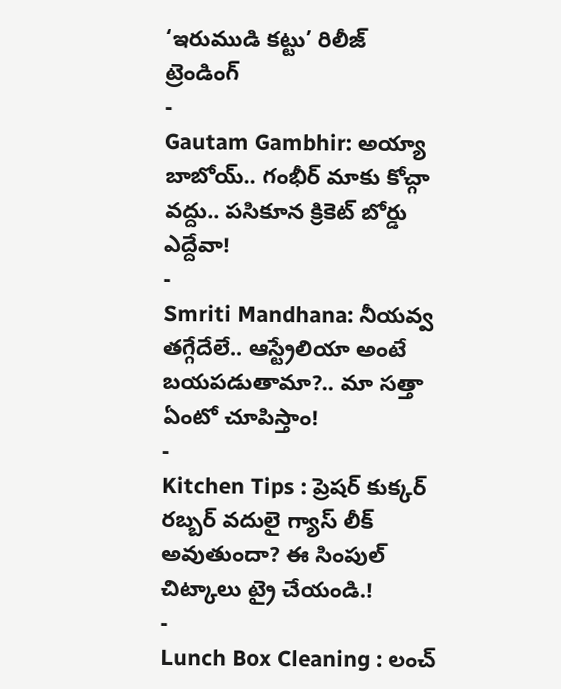‘ఇరుముడి కట్టు’ రిలీజ్
ట్రెండింగ్
-
Gautam Gambhir: అయ్యా బాబోయ్.. గంభీర్ మాకు కోచ్గా వద్దు.. పసికూన క్రికెట్ బోర్డు ఎద్దేవా!
-
Smriti Mandhana: నీయవ్వ తగ్గేదేలే.. ఆస్ట్రేలియా అంటే బయపడుతామా?.. మా సత్తా ఏంటో చూపిస్తాం!
-
Kitchen Tips : ప్రెషర్ కుక్కర్ రబ్బర్ వదులై గ్యాస్ లీక్ అవుతుందా? ఈ సింపుల్ చిట్కాలు ట్రై చేయండి.!
-
Lunch Box Cleaning : లంచ్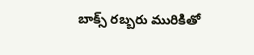బాక్స్ రబ్బరు మురికితో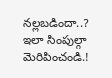నల్లబడిందా..? ఇలా సింపుల్గా మెరిపించండి.!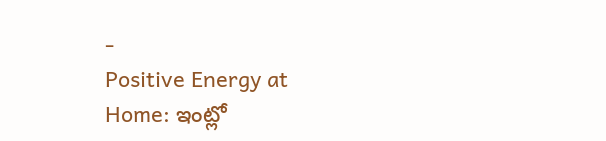-
Positive Energy at Home: ఇంట్లో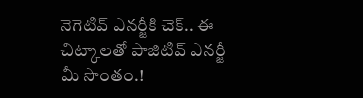నెగెటివ్ ఎనర్జీకి చెక్.. ఈ చిట్కాలతో పాజిటివ్ ఎనర్జీ మీ సొంతం.!